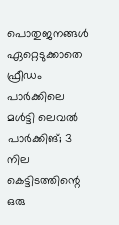പൊതുജനങ്ങൾ ഏറ്റെടുക്കാതെ ഫ്രീഡം പാർക്കിലെ മൾട്ടി ലെവൽ പാർക്കിങ്‌; 3 നില കെട്ടിടത്തിന്റെ ഒരു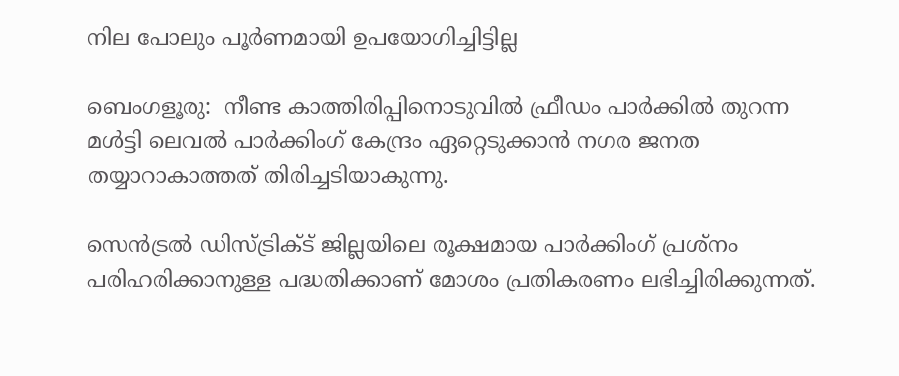നില പോലും പൂർണമായി ഉപയോഗിച്ചിട്ടില്ല

ബെംഗളൂരു:  നീണ്ട കാത്തിരിപ്പിനൊടുവിൽ ഫ്രീഡം പാർക്കിൽ തുറന്ന മൾട്ടി ലെവൽ പാർക്കിംഗ് കേന്ദ്രം ഏറ്റെടുക്കാൻ നഗര ജനത തയ്യാറാകാത്തത് തിരിച്ചടിയാകുന്നു.

സെൻട്രൽ ഡിസ്ട്രിക്ട് ജില്ലയിലെ രൂക്ഷമായ പാർക്കിംഗ് പ്രശ്നം പരിഹരിക്കാനുള്ള പദ്ധതിക്കാണ് മോശം പ്രതികരണം ലഭിച്ചിരിക്കുന്നത്.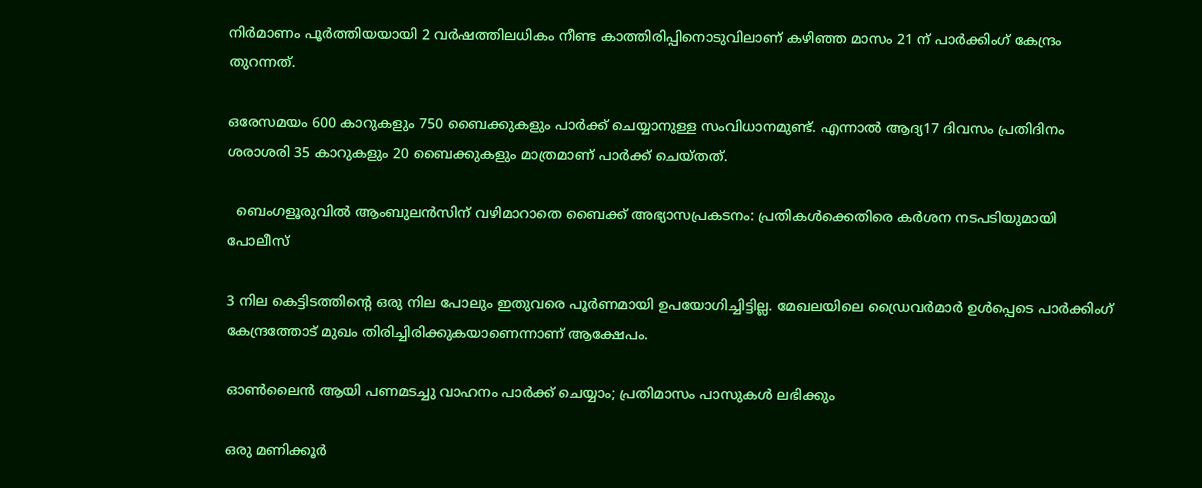നിർമാണം പൂർത്തിയയായി 2 വർഷത്തിലധികം നീണ്ട കാത്തിരിപ്പിനൊടുവിലാണ് കഴിഞ്ഞ മാസം 21 ന് പാർക്കിംഗ് കേന്ദ്രം തുറന്നത്.

ഒരേസമയം 600 കാറുകളും 750 ബൈക്കുകളും പാർക്ക് ചെയ്യാനുള്ള സംവിധാനമുണ്ട്. എന്നാൽ ആദ്യ17 ദിവസം പ്രതിദിനം ശരാശരി 35 കാറുകളും 20 ബൈക്കുകളും മാത്രമാണ് പാർക്ക് ചെയ്തത്.

  ബെംഗളൂരുവിൽ ആംബുലൻസിന് വഴിമാറാതെ ബൈക്ക് അഭ്യാസപ്രകടനം: പ്രതികൾക്കെതിരെ കർശന നടപടിയുമായി പോലീസ്

3 നില കെട്ടിടത്തിന്റെ ഒരു നില പോലും ഇതുവരെ പൂർണമായി ഉപയോഗിച്ചിട്ടില്ല. മേഖലയിലെ ഡ്രൈവർമാർ ഉൾപ്പെടെ പാർക്കിംഗ് കേന്ദ്രത്തോട് മുഖം തിരിച്ചിരിക്കുകയാണെന്നാണ് ആക്ഷേപം.

ഓൺലൈൻ ആയി പണമടച്ചു വാഹനം പാർക്ക് ചെയ്യാം; പ്രതിമാസം പാസുകൾ ലഭിക്കും

ഒരു മണിക്കൂർ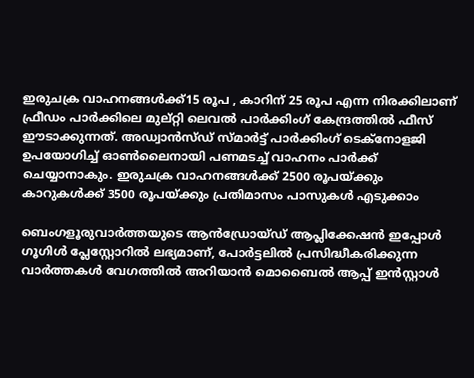ഇരുചക്ര വാഹനങ്ങൾക്ക്15 രൂപ , കാറിന് 25 രൂപ എന്ന നിരക്കിലാണ് ഫ്രീഡം പാർക്കിലെ മുല്റ്റി ലെവൽ പാർക്കിംഗ് കേന്ദ്രത്തിൽ ഫീസ് ഈടാക്കുന്നത്. അഡ്വാൻസ്ഡ് സ്മാർട്ട് പാർക്കിംഗ് ടെക്നോളജി ഉപയോഗിച്ച് ഓൺലൈനായി പണമടച്ച് വാഹനം പാർക്ക് ചെയ്യാനാകും. ഇരുചക്ര വാഹനങ്ങൾക്ക് 2500 രൂപയ്ക്കും കാറുകൾക്ക് 3500 രൂപയ്ക്കും പ്രതിമാസം പാസുകൾ എടുക്കാം

ബെംഗളൂരുവാർത്തയുടെ ആൻഡ്രോയ്ഡ് ആപ്ലിക്കേഷൻ ഇപ്പോൾ ഗൂഗിൾ പ്ലേസ്റ്റോറിൽ ലഭ്യമാണ്, പോർട്ടലിൽ പ്രസിദ്ധീകരിക്കുന്ന വാർത്തകൾ വേഗത്തിൽ അറിയാൻ മൊബൈൽ ആപ്പ് ഇൻസ്റ്റാൾ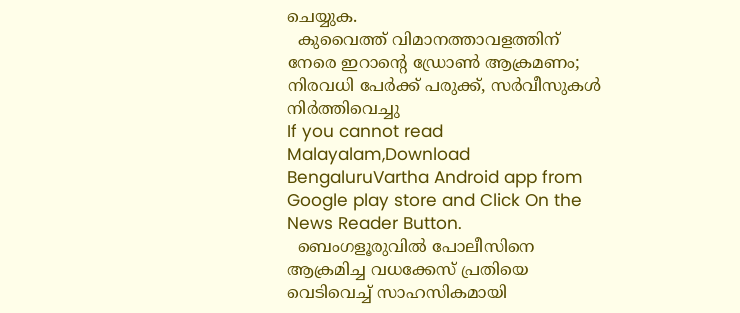ചെയ്യുക.
  കുവൈത്ത് വിമാനത്താവളത്തിന് നേരെ ഇറാന്റെ ഡ്രോൺ ആക്രമണം; നിരവധി പേർക്ക് പരുക്ക്, സർവീസുകൾ നിർത്തിവെച്ചു
If you cannot read Malayalam,Download BengaluruVartha Android app from Google play store and Click On the News Reader Button.
  ബെംഗളൂരുവിൽ പോലീസിനെ ആക്രമിച്ച വധക്കേസ് പ്രതിയെ വെടിവെച്ച് സാഹസികമായി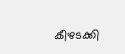കീഴടക്കി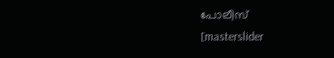പോലീസ്
[masterslider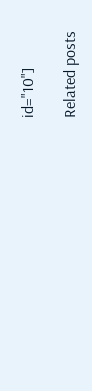id="10"]

Related posts